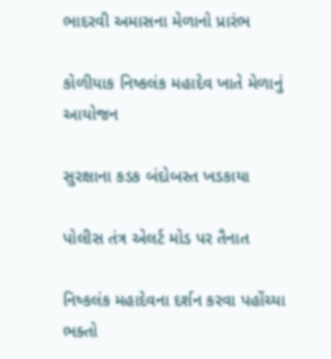ભાદરવી અમાસના મેળાનો પ્રારંભ

કોળીયાક નિષ્કલંક મહાદેવ ખાતે મેળાનું આયોજન

સુરક્ષાના કડક બંદોબસ્ત ખડકાયા

પોલીસ તંત્ર એલર્ટ મોડ પર તૈનાત

નિષ્કલંક મહાદેવના દર્શન કરવા પહોંચ્યા ભક્તો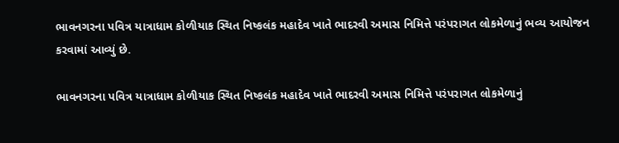ભાવનગરના પવિત્ર યાત્રાધામ કોળીયાક સ્થિત નિષ્કલંક મહાદેવ ખાતે ભાદરવી અમાસ નિમિત્તે પરંપરાગત લોકમેળાનું ભવ્ય આયોજન કરવામાં આવ્યું છે.

ભાવનગરના પવિત્ર યાત્રાધામ કોળીયાક સ્થિત નિષ્કલંક મહાદેવ ખાતે ભાદરવી અમાસ નિમિત્તે પરંપરાગત લોકમેળાનું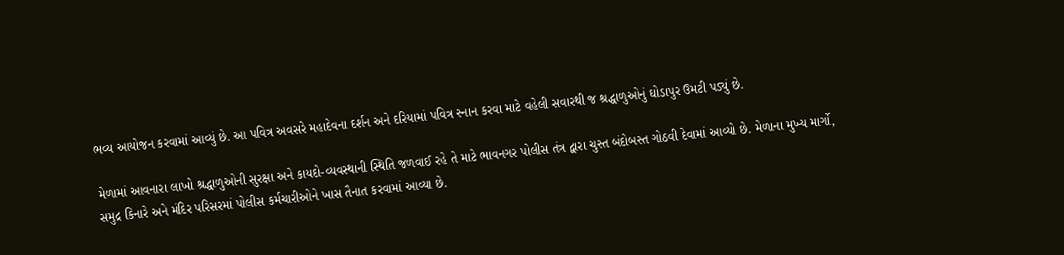ભવ્ય આયોજન કરવામાં આવ્યું છે. આ પવિત્ર અવસરે મહાદેવના દર્શન અને દરિયામાં પવિત્ર સ્નાન કરવા માટે વહેલી સવારથી જ શ્રદ્ધાળુઓનું ઘોડાપુર ઉમટી પડ્યું છે.

મેળામાં આવનારા લાખો શ્રદ્ધાળુઓની સુરક્ષા અને કાયદો-વ્યવસ્થાની સ્થિતિ જળવાઈ રહે તે માટે ભાવનગર પોલીસ તંત્ર દ્વારા ચુસ્ત બંદોબસ્ત ગોઠવી દેવામાં આવ્યો છે. મેળાના મુખ્ય માર્ગો, સમુદ્ર કિનારે અને મંદિર પરિસરમાં પોલીસ કર્મચારીઓને ખાસ તૈનાત કરવામાં આવ્યા છે.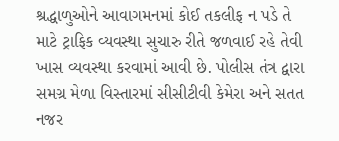શ્રદ્ધાળુઓને આવાગમનમાં કોઈ તકલીફ ન પડે તે માટે ટ્રાફિક વ્યવસ્થા સુચારુ રીતે જળવાઈ રહે તેવી ખાસ વ્યવસ્થા કરવામાં આવી છે. પોલીસ તંત્ર દ્વારા સમગ્ર મેળા વિસ્તારમાં સીસીટીવી કેમેરા અને સતત નજર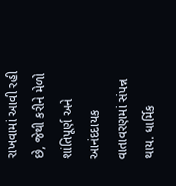રાખવામાં આવી રહી છે, જેથી કરીને મેળો શાંતિપૂર્ણ અને આનંદદાયક વાતાવરણમાં સંપન્ન થાય. ધાર્મિક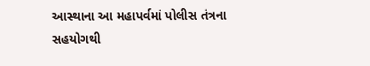આસ્થાના આ મહાપર્વમાં પોલીસ તંત્રના સહયોગથી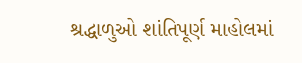શ્રદ્ધાળુઓ શાંતિપૂર્ણ માહોલમાં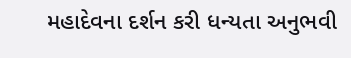મહાદેવના દર્શન કરી ધન્યતા અનુભવી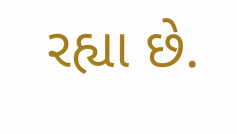રહ્યા છે.